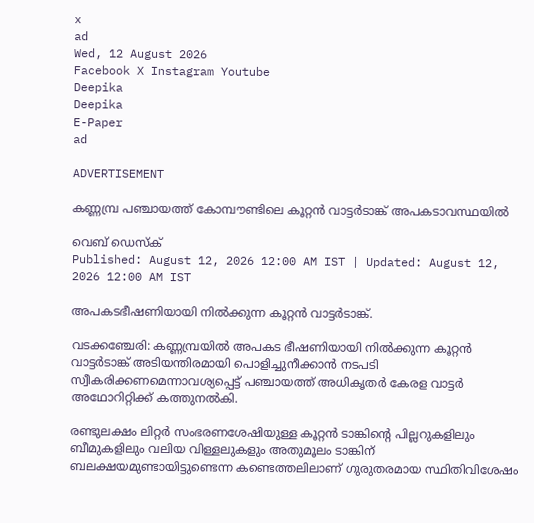x
ad
Wed, 12 August 2026
Facebook X Instagram Youtube
Deepika
Deepika
E-Paper
ad

ADVERTISEMENT

കണ്ണമ്പ്ര പഞ്ചായത്ത് കോമ്പൗണ്ടിലെ കൂറ്റൻ വാട്ടർടാങ്ക് അപകടാവസ്ഥയിൽ

വെബ് ഡെസ്ക്
Published: August 12, 2026 12:00 AM IST | Updated: August 12, 2026 12:00 AM IST

അപകടഭീഷണിയായി നിൽക്കുന്ന കൂറ്റൻ വാട്ടർടാങ്ക്.

വടക്കഞ്ചേരി: കണ്ണമ്പ്രയിൽ അപകട ഭീഷണിയായി നിൽക്കുന്ന കൂറ്റൻ വാട്ടർടാങ്ക് അടിയന്തിരമായി പൊളിച്ചുനീക്കാൻ നടപടി സ്വീകരിക്കണമെന്നാവശ്യപ്പെട്ട് പഞ്ചായത്ത് അധികൃതർ കേരള വാട്ടർ അഥോറിറ്റിക്ക് കത്തുനൽകി.

രണ്ടുലക്ഷം ലിറ്റർ സംഭരണശേഷിയുള്ള കൂറ്റൻ ടാങ്കിന്‍റെ പില്ലറുകളിലും ബീമുകളിലും വലിയ വിള്ളലുകളും അതുമൂലം ടാങ്കിന് ബലക്ഷയമുണ്ടായിട്ടുണ്ടെന്ന കണ്ടെത്തലിലാണ് ഗുരുതരമായ സ്ഥിതിവിശേഷം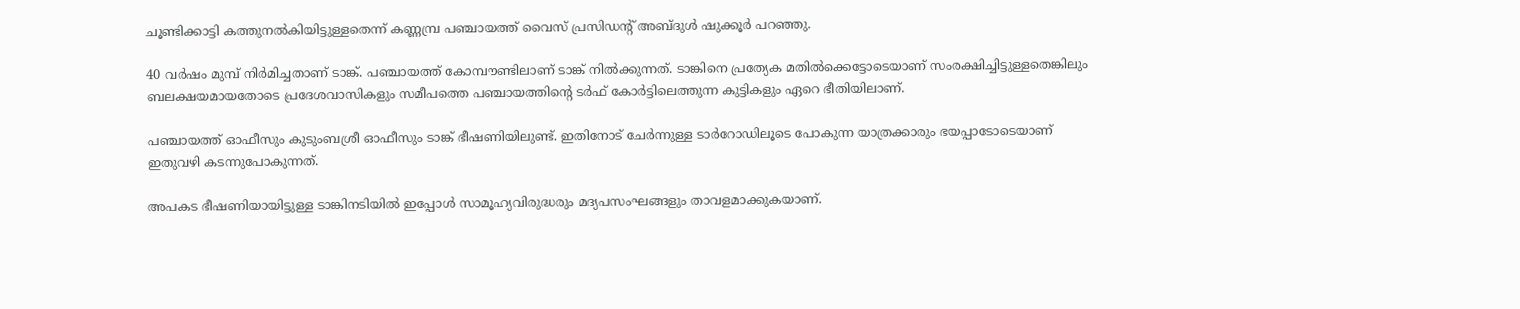ചൂണ്ടിക്കാട്ടി കത്തുനൽകിയിട്ടുള്ളതെന്ന് കണ്ണമ്പ്ര പഞ്ചായത്ത് വൈസ് പ്രസിഡന്‍റ് അബ്ദുൾ ഷുക്കൂർ പറഞ്ഞു.

40 വർഷം മുമ്പ് നിർമിച്ചതാണ് ടാങ്ക്. പഞ്ചായത്ത് കോമ്പൗണ്ടിലാണ് ടാങ്ക് നിൽക്കുന്നത്. ടാങ്കിനെ പ്രത്യേക മതിൽക്കെട്ടോടെയാണ് സംരക്ഷിച്ചിട്ടുള്ളതെങ്കിലും ബലക്ഷയമായതോടെ പ്രദേശവാസികളും സമീപത്തെ പഞ്ചായത്തിന്‍റെ ടർഫ് കോർട്ടിലെത്തുന്ന കുട്ടികളും ഏറെ ഭീതിയിലാണ്.

പഞ്ചായത്ത് ഓഫീസും കുടുംബശ്രീ ഓഫീസും ടാങ്ക് ഭീഷണിയിലുണ്ട്. ഇതിനോട് ചേർന്നുള്ള ടാർറോഡിലൂടെ പോകുന്ന യാത്രക്കാരും ഭയപ്പാടോടെയാണ് ഇതുവഴി കടന്നുപോകുന്നത്.

അപകട ഭീഷണിയായിട്ടുള്ള ടാങ്കിനടിയിൽ ഇപ്പോൾ സാമൂഹ്യവിരുദ്ധരും മദ്യപസംഘങ്ങളും താവളമാക്കുകയാണ്.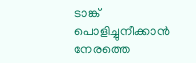ടാങ്ക് പൊളിച്ചുനീക്കാൻ നേരത്തെ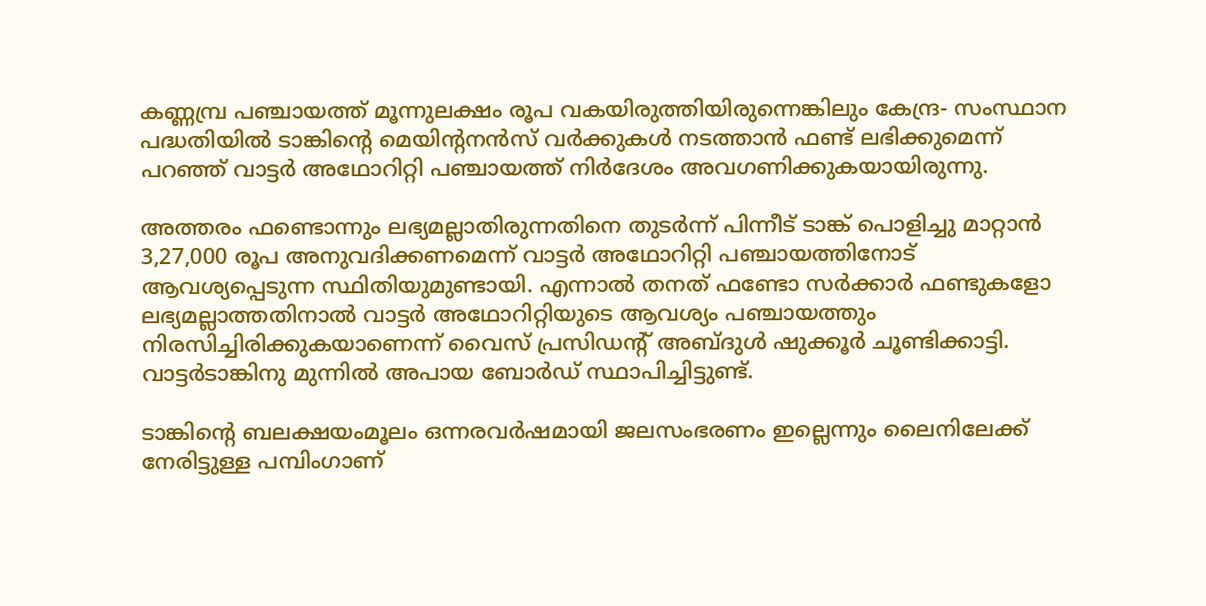കണ്ണമ്പ്ര പഞ്ചായത്ത് മൂന്നുലക്ഷം രൂപ വകയിരുത്തിയിരുന്നെങ്കിലും കേന്ദ്ര- സംസ്ഥാന പദ്ധതിയിൽ ടാങ്കിന്‍റെ മെയിന്‍റനൻസ് വർക്കുകൾ നടത്താൻ ഫണ്ട് ലഭിക്കുമെന്ന് പറഞ്ഞ് വാട്ടർ അഥോറിറ്റി പഞ്ചായത്ത് നിർദേശം അവഗണിക്കുകയായിരുന്നു.

അത്തരം ഫണ്ടൊന്നും ലഭ്യമല്ലാതിരുന്നതിനെ തുടർന്ന് പിന്നീട് ടാങ്ക് പൊളിച്ചു മാറ്റാൻ 3,27,000 രൂപ അനുവദിക്കണമെന്ന് വാട്ടർ അഥോറിറ്റി പഞ്ചായത്തിനോട് ആവശ്യപ്പെടുന്ന സ്ഥിതിയുമുണ്ടായി. എന്നാൽ തനത് ഫണ്ടോ സർക്കാർ ഫണ്ടുകളോ ലഭ്യമല്ലാത്തതിനാൽ വാട്ടർ അഥോറിറ്റിയുടെ ആവശ്യം പഞ്ചായത്തും നിരസിച്ചിരിക്കുകയാണെന്ന് വൈസ് പ്രസിഡന്‍റ് അബ്ദുൾ ഷുക്കൂർ ചൂണ്ടിക്കാട്ടി. വാട്ടർടാങ്കിനു മുന്നിൽ അപായ ബോർഡ് സ്ഥാപിച്ചിട്ടുണ്ട്.

ടാങ്കിന്‍റെ ബലക്ഷയംമൂലം ഒന്നരവർഷമായി ജലസംഭരണം ഇല്ലെന്നും ലൈനിലേക്ക് നേരിട്ടുള്ള പമ്പിംഗാണ്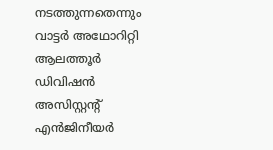നടത്തുന്നതെന്നും വാട്ടർ അഥോറിറ്റി ആലത്തൂർ ഡിവിഷൻ അസിസ്റ്റന്‍റ് എൻജിനീയർ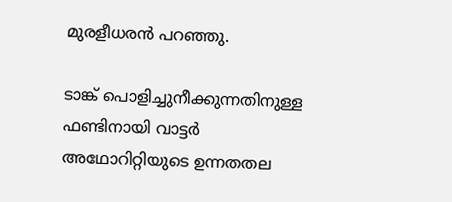മുരളീധരൻ പറഞ്ഞു.

ടാങ്ക് പൊളിച്ചുനീക്കുന്നതിനുള്ള ഫണ്ടിനായി വാട്ടർ അഥോറിറ്റിയുടെ ഉന്നതതല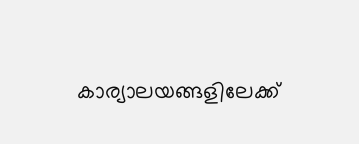കാര്യാലയങ്ങളിലേക്ക്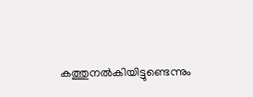കത്തുനൽകിയിട്ടുണ്ടെന്നും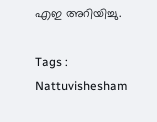എഇ അറിയിച്ചു.

Tags : Nattuvishesham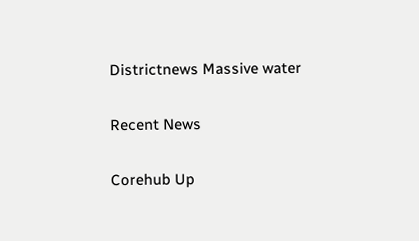Districtnews Massive water

Recent News

Corehub Up